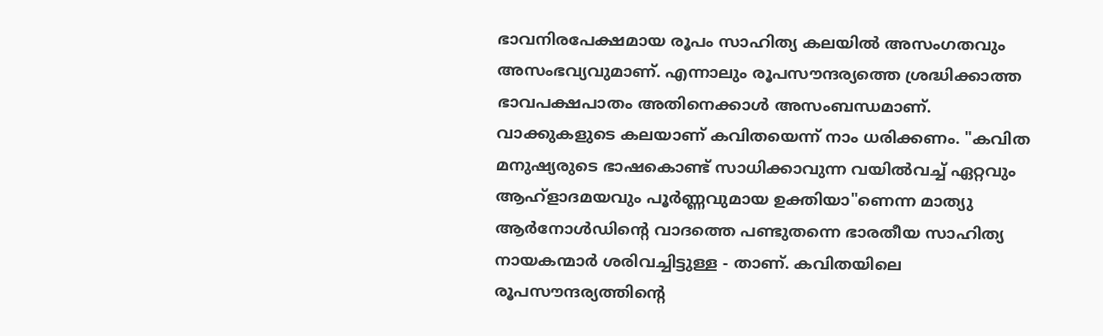ഭാവനിരപേക്ഷമായ രൂപം സാഹിത്യ കലയിൽ അസംഗതവും അസംഭവ്യവുമാണ്. എന്നാലും രൂപസൗന്ദര്യത്തെ ശ്രദ്ധിക്കാത്ത ഭാവപക്ഷപാതം അതിനെക്കാൾ അസംബന്ധമാണ്. വാക്കുകളുടെ കലയാണ് കവിതയെന്ന് നാം ധരിക്കണം. "കവിത മനുഷ്യരുടെ ഭാഷകൊണ്ട് സാധിക്കാവുന്ന വയിൽവച്ച് ഏറ്റവും ആഹ്ളാദമയവും പൂർണ്ണവുമായ ഉക്തിയാ"ണെന്ന മാത്യു ആർനോൾഡിന്റെ വാദത്തെ പണ്ടുതന്നെ ഭാരതീയ സാഹിത്യ നായകന്മാർ ശരിവച്ചിട്ടുള്ള - താണ്. കവിതയിലെ രൂപസൗന്ദര്യത്തിന്റെ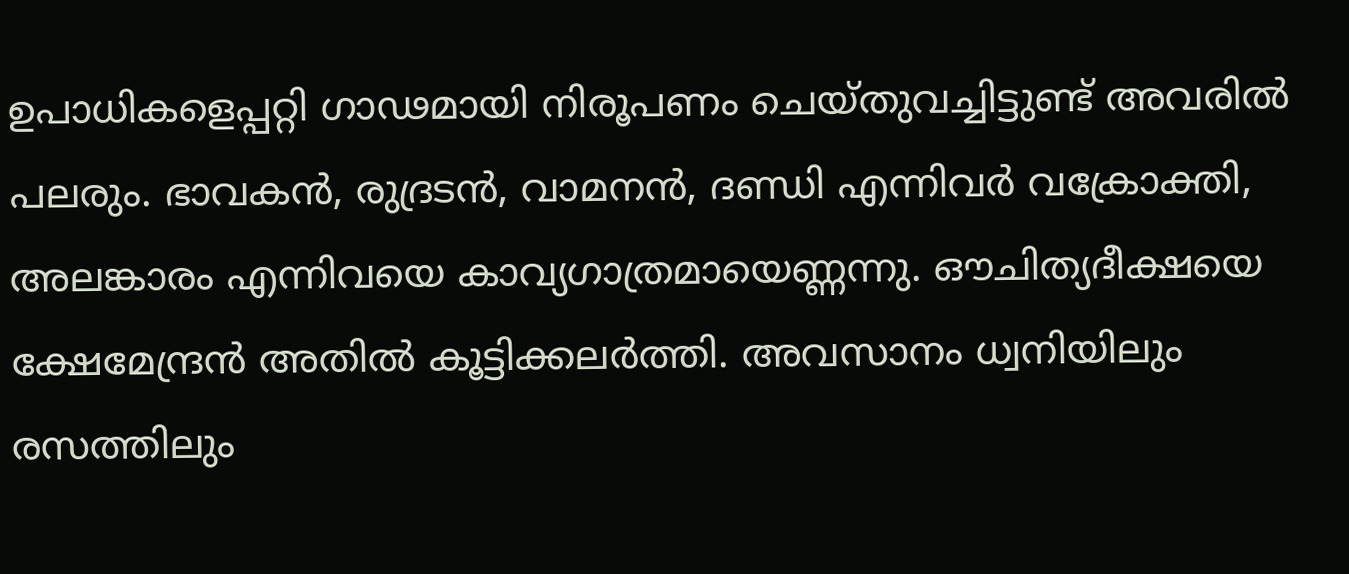ഉപാധികളെപ്പറ്റി ഗാഢമായി നിരൂപണം ചെയ്തുവച്ചിട്ടുണ്ട് അവരിൽ പലരും. ഭാവകൻ, രുദ്രടൻ, വാമനൻ, ദണ്ഡി എന്നിവർ വക്രോക്തി, അലങ്കാരം എന്നിവയെ കാവ്യഗാത്രമായെണ്ണന്നു. ഔചിത്യദീക്ഷയെ ക്ഷേമേന്ദ്രൻ അതിൽ കൂട്ടിക്കലർത്തി. അവസാനം ധ്വനിയിലും രസത്തിലും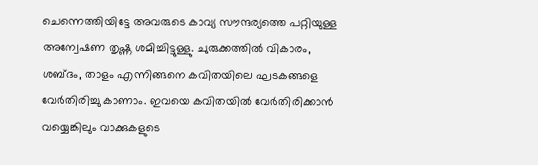ചെന്നെത്തിയിട്ടേ അവരുടെ കാവ്യ സൗന്ദര്യത്തെ പറ്റിയുള്ള അന്വേഷണ തൃഷ്ണ ശമിച്ചിട്ടുള്ളു. ചുരുക്കത്തിൽ വികാരം, ശബ്ദം, താളം എന്നിങ്ങനെ കവിതയിലെ ഘടകങ്ങളെ വേർതിരിച്ചു കാണാം. ഇവയെ കവിതയിൽ വേർതിരിക്കാൻ വയ്യെങ്കിലും വാക്കുകളുടെ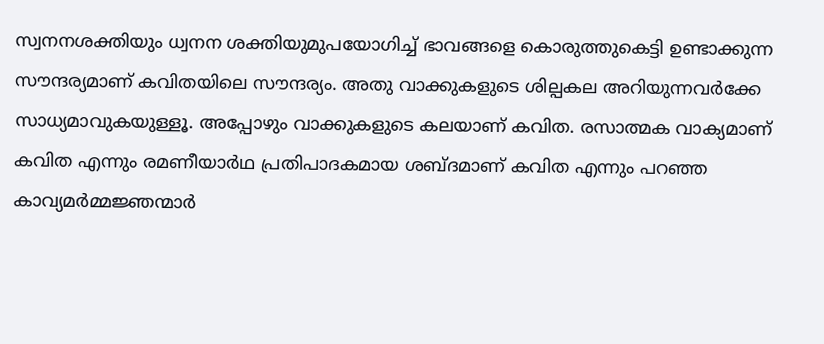സ്വനനശക്തിയും ധ്വനന ശക്തിയുമുപയോഗിച്ച് ഭാവങ്ങളെ കൊരുത്തുകെട്ടി ഉണ്ടാക്കുന്ന സൗന്ദര്യമാണ് കവിതയിലെ സൗന്ദര്യം. അതു വാക്കുകളുടെ ശില്പകല അറിയുന്നവർക്കേ സാധ്യമാവുകയുള്ളൂ. അപ്പോഴും വാക്കുകളുടെ കലയാണ് കവിത. രസാത്മക വാക്യമാണ് കവിത എന്നും രമണീയാർഥ പ്രതിപാദകമായ ശബ്ദമാണ് കവിത എന്നും പറഞ്ഞ കാവ്യമർമ്മജ്ഞന്മാർ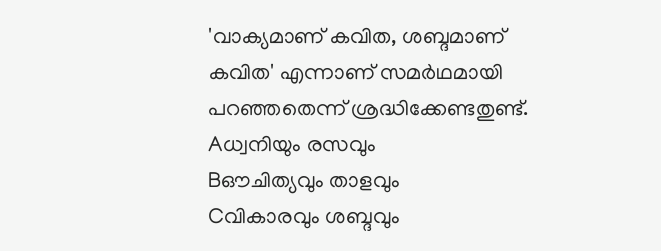'വാക്യമാണ് കവിത, ശബ്ദമാണ് കവിത' എന്നാണ് സമർഥമായി പറഞ്ഞതെന്ന് ശ്രദ്ധിക്കേണ്ടതുണ്ട്.
Aധ്വനിയും രസവും
Bഔചിത്യവും താളവും
Cവികാരവും ശബ്ദവും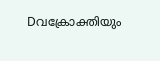Dവക്രോക്തിയും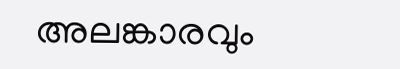അലങ്കാരവും